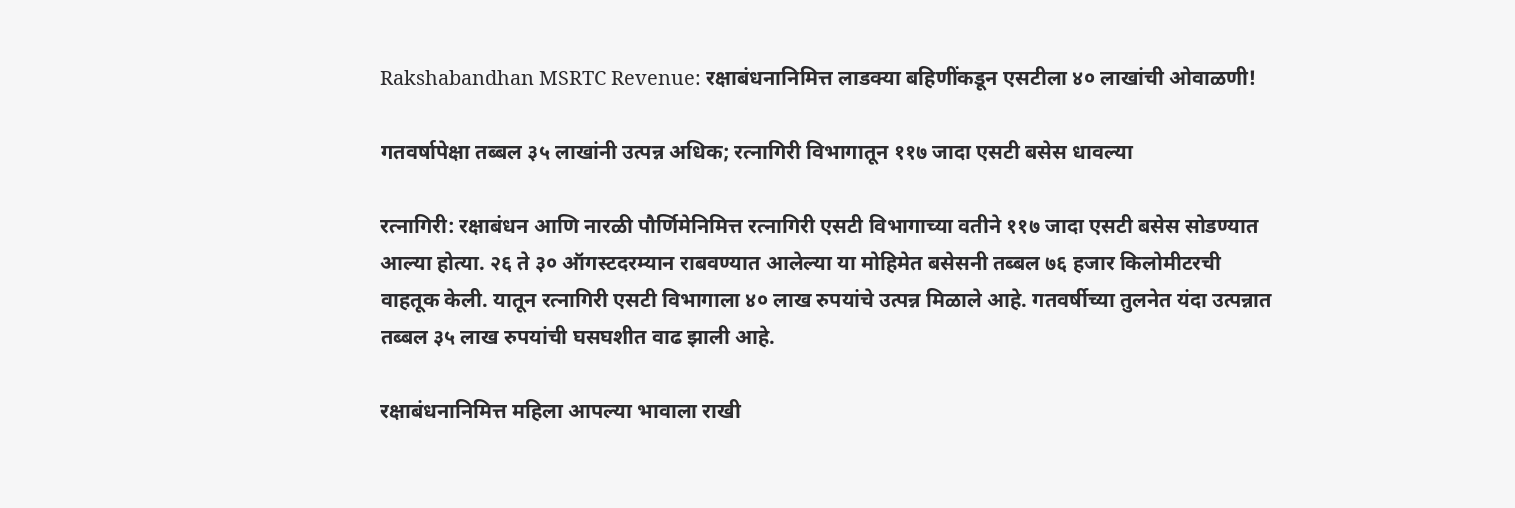Rakshabandhan MSRTC Revenue: रक्षाबंधनानिमित्त लाडक्या बहिणींकडून एसटीला ४० लाखांची ओवाळणी!

गतवर्षापेक्षा तब्बल ३५ लाखांनी उत्पन्न अधिक; रत्नागिरी विभागातून ११७ जादा एसटी बसेस धावल्या

रत्नागिरी: रक्षाबंधन आणि नारळी पौर्णिमेनिमित्त रत्नागिरी एसटी विभागाच्या वतीने ११७ जादा एसटी बसेस सोडण्यात आल्या होत्या. २६ ते ३० ऑगस्टदरम्यान राबवण्यात आलेल्या या मोहिमेत बसेसनी तब्बल ७६ हजार किलोमीटरची वाहतूक केली. यातून रत्नागिरी एसटी विभागाला ४० लाख रुपयांचे उत्पन्न मिळाले आहे. गतवर्षीच्या तुलनेत यंदा उत्पन्नात तब्बल ३५ लाख रुपयांची घसघशीत वाढ झाली आहे.

रक्षाबंधनानिमित्त महिला आपल्या भावाला राखी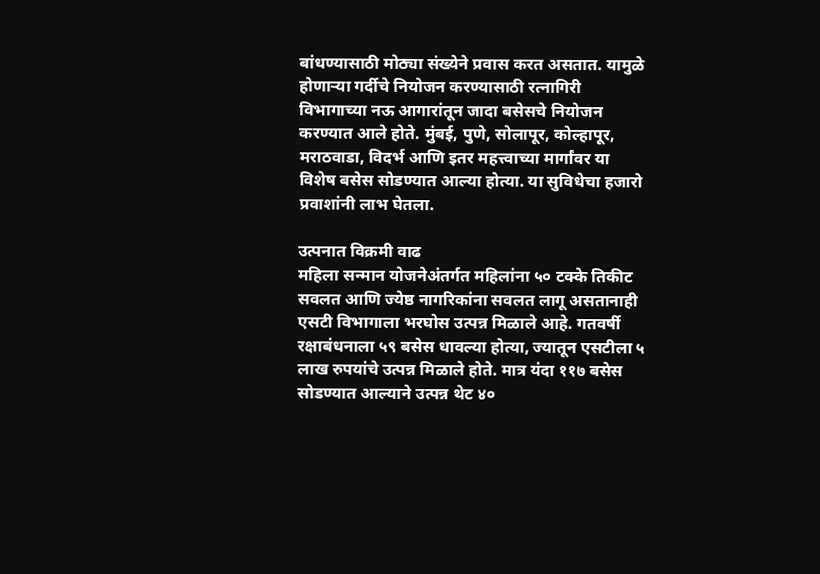बांधण्यासाठी मोठ्या संख्येने प्रवास करत असतात. यामुळे होणाऱ्या गर्दीचे नियोजन करण्यासाठी रत्नागिरी विभागाच्या नऊ आगारांतून जादा बसेसचे नियोजन करण्यात आले होते. मुंबई, पुणे, सोलापूर, कोल्हापूर, मराठवाडा, विदर्भ आणि इतर महत्त्वाच्या मार्गांवर या विशेष बसेस सोडण्यात आल्या होत्या. या सुविधेचा हजारो प्रवाशांनी लाभ घेतला.

उत्पनात विक्रमी वाढ
महिला सन्मान योजनेअंतर्गत महिलांना ५० टक्के तिकीट सवलत आणि ज्येष्ठ नागरिकांना सवलत लागू असतानाही एसटी विभागाला भरघोस उत्पन्न मिळाले आहे. गतवर्षी रक्षाबंधनाला ५९ बसेस धावल्या होत्या, ज्यातून एसटीला ५ लाख रुपयांचे उत्पन्न मिळाले होते. मात्र यंदा ११७ बसेस सोडण्यात आल्याने उत्पन्न थेट ४०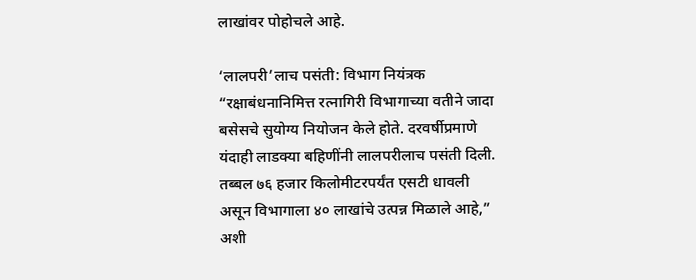लाखांवर पोहोचले आहे.

‘लालपरी’लाच पसंती: विभाग नियंत्रक
“रक्षाबंधनानिमित्त रत्नागिरी विभागाच्या वतीने जादा बसेसचे सुयोग्य नियोजन केले होते. दरवर्षीप्रमाणे यंदाही लाडक्या बहिणींनी लालपरीलाच पसंती दिली. तब्बल ७६ हजार किलोमीटरपर्यंत एसटी धावली असून विभागाला ४० लाखांचे उत्पन्न मिळाले आहे,” अशी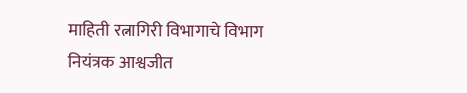माहिती रत्नागिरी विभागाचे विभाग नियंत्रक आश्वजीत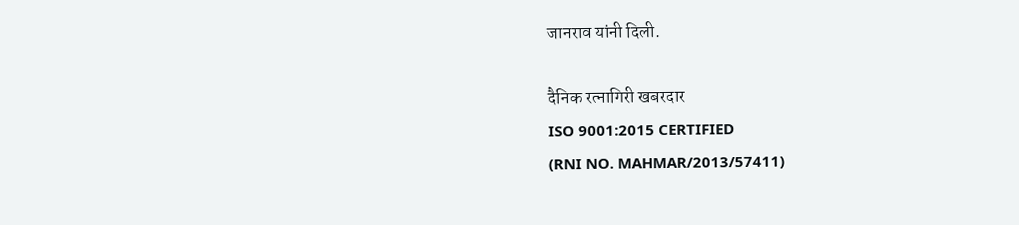जानराव यांनी दिली.

दैनिक रत्नागिरी खबरदार
ISO 9001:2015 CERTIFIED
(RNI NO. MAHMAR/2013/57411)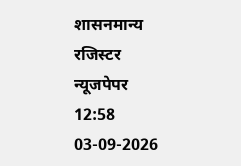शासनमान्य रजिस्टर न्यूजपेपर
12:58 03-09-2026